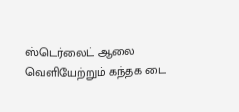ஸ்டெர்லைட் ஆலை வெளியேற்றும் கந்தக டை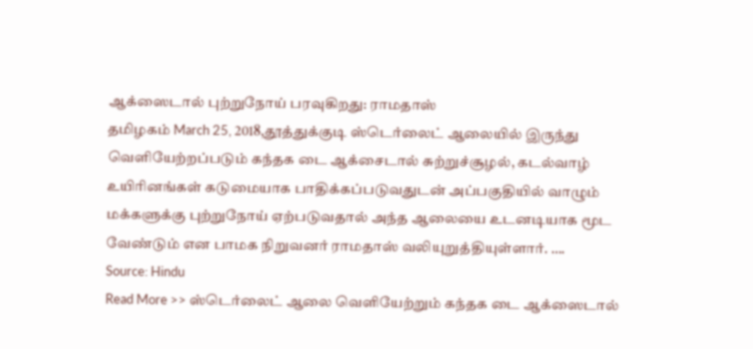ஆக்ஸைடால் புற்றுநோய் பரவுகிறது: ராமதாஸ்
தமிழகம் March 25, 2018,தூத்துக்குடி ஸ்டெர்லைட் ஆலையில் இருந்து வெளியேற்றப்படும் கந்தக டை ஆக்சைடால் சுற்றுச்சூழல், கடல்வாழ் உயிரினங்கள் கடுமையாக பாதிக்கப்படுவதுடன் அப்பகுதியில் வாழும் மக்களுக்கு புற்றுநோய் ஏற்படுவதால் அந்த ஆலையை உடனடியாக மூட வேண்டும் என பாமக நிறுவனர் ராமதாஸ் வலியுறுத்தியுள்ளார். ….
Source: Hindu
Read More >> ஸ்டெர்லைட் ஆலை வெளியேற்றும் கந்தக டை ஆக்ஸைடால்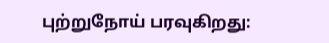புற்றுநோய் பரவுகிறது: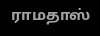ராமதாஸ்